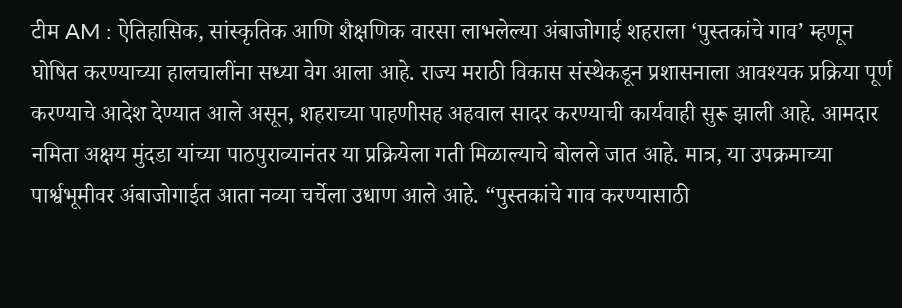टीम AM : ऐतिहासिक, सांस्कृतिक आणि शैक्षणिक वारसा लाभलेल्या अंबाजोगाई शहराला ‘पुस्तकांचे गाव’ म्हणून घोषित करण्याच्या हालचालींना सध्या वेग आला आहे. राज्य मराठी विकास संस्थेकडून प्रशासनाला आवश्यक प्रक्रिया पूर्ण करण्याचे आदेश देण्यात आले असून, शहराच्या पाहणीसह अहवाल सादर करण्याची कार्यवाही सुरू झाली आहे. आमदार नमिता अक्षय मुंदडा यांच्या पाठपुराव्यानंतर या प्रक्रियेला गती मिळाल्याचे बोलले जात आहे. मात्र, या उपक्रमाच्या पार्श्वभूमीवर अंबाजोगाईत आता नव्या चर्चेला उधाण आले आहे. “पुस्तकांचे गाव करण्यासाठी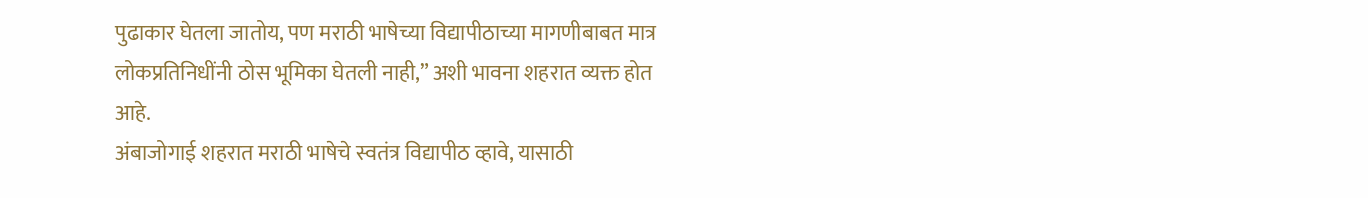पुढाकार घेतला जातोय, पण मराठी भाषेच्या विद्यापीठाच्या मागणीबाबत मात्र लोकप्रतिनिधींनी ठोस भूमिका घेतली नाही,” अशी भावना शहरात व्यक्त होत आहे.
अंबाजोगाई शहरात मराठी भाषेचे स्वतंत्र विद्यापीठ व्हावे, यासाठी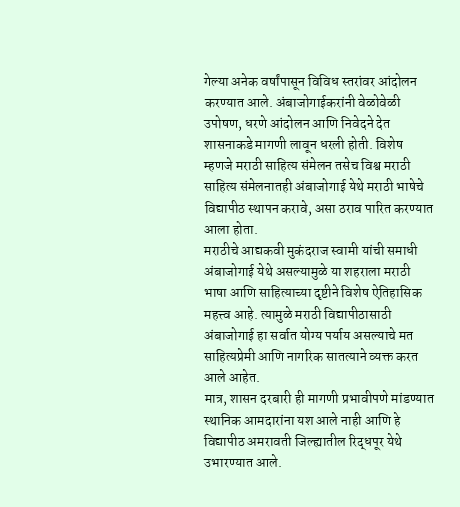गेल्या अनेक वर्षांपासून विविध स्तरांवर आंदोलन करण्यात आले. अंबाजोगाईकरांनी वेळोवेळी उपोषण, धरणे आंदोलन आणि निवेदने देत शासनाकडे मागणी लावून धरली होती. विशेष म्हणजे मराठी साहित्य संमेलन तसेच विश्व मराठी साहित्य संमेलनातही अंबाजोगाई येथे मराठी भाषेचे विद्यापीठ स्थापन करावे, असा ठराव पारित करण्यात आला होता.
मराठीचे आद्यकवी मुकंदराज स्वामी यांची समाधी अंबाजोगाई येथे असल्यामुळे या शहराला मराठी भाषा आणि साहित्याच्या दृष्टीने विशेष ऐतिहासिक महत्त्व आहे. त्यामुळे मराठी विद्यापीठासाठी अंबाजोगाई हा सर्वात योग्य पर्याय असल्याचे मत साहित्यप्रेमी आणि नागरिक सातत्याने व्यक्त करत आले आहेत.
मात्र, शासन दरबारी ही मागणी प्रभावीपणे मांडण्यात स्थानिक आमदारांना यश आले नाही आणि हे विद्यापीठ अमरावती जिल्ह्यातील रिद्धपूर येथे उभारण्यात आले.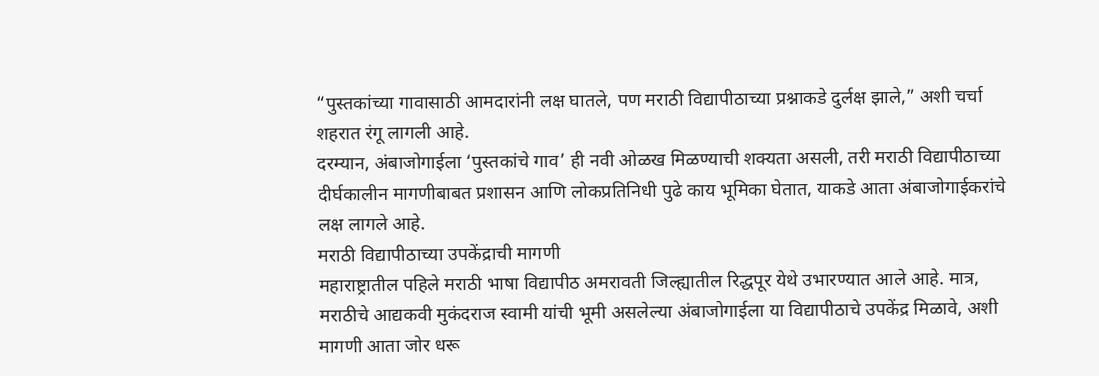“पुस्तकांच्या गावासाठी आमदारांनी लक्ष घातले, पण मराठी विद्यापीठाच्या प्रश्नाकडे दुर्लक्ष झाले,” अशी चर्चा शहरात रंगू लागली आहे.
दरम्यान, अंबाजोगाईला ‘पुस्तकांचे गाव’ ही नवी ओळख मिळण्याची शक्यता असली, तरी मराठी विद्यापीठाच्या दीर्घकालीन मागणीबाबत प्रशासन आणि लोकप्रतिनिधी पुढे काय भूमिका घेतात, याकडे आता अंबाजोगाईकरांचे लक्ष लागले आहे.
मराठी विद्यापीठाच्या उपकेंद्राची मागणी
महाराष्ट्रातील पहिले मराठी भाषा विद्यापीठ अमरावती जिल्ह्यातील रिद्धपूर येथे उभारण्यात आले आहे. मात्र, मराठीचे आद्यकवी मुकंदराज स्वामी यांची भूमी असलेल्या अंबाजोगाईला या विद्यापीठाचे उपकेंद्र मिळावे, अशी मागणी आता जोर धरू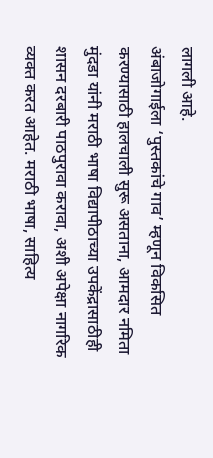लागली आहे.
अंबाजोगाईला ‘पुस्तकांचे गाव’ म्हणून विकसित करण्यासाठी हालचाली सुरू असताना, आमदार नमिता मुंदडा यांनी मराठी भाषा विद्यापीठाच्या उपकेंद्रासाठीही शासन दरबारी पाठपुरावा करावा, अशी अपेक्षा नागरिक व्यक्त करत आहेत. मराठी भाषा, साहित्य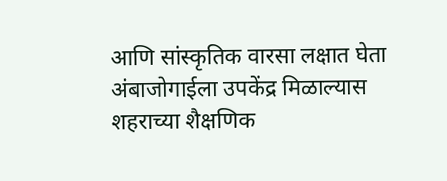आणि सांस्कृतिक वारसा लक्षात घेता अंबाजोगाईला उपकेंद्र मिळाल्यास शहराच्या शैक्षणिक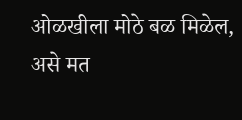ओळखीला मोठे बळ मिळेल, असे मत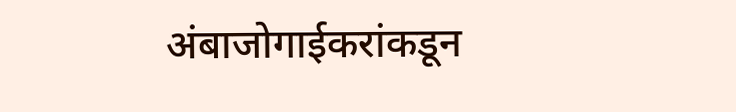अंबाजोगाईकरांकडून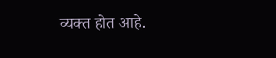व्यक्त होत आहे.